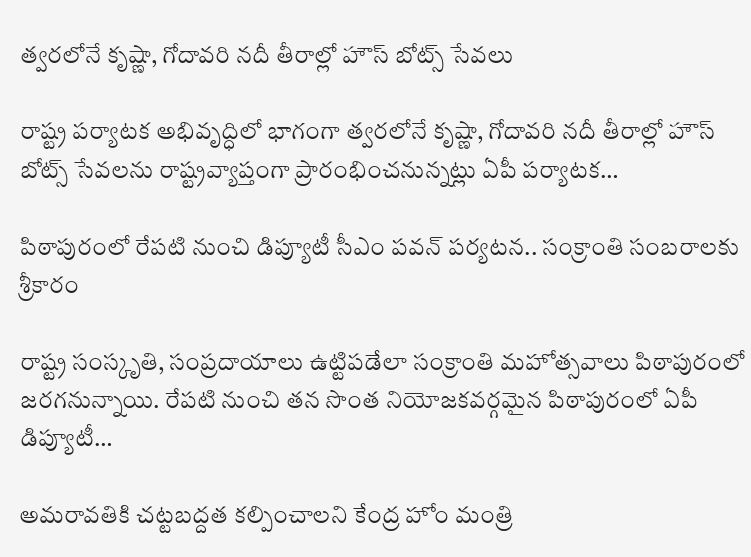త్వరలోనే కృష్ణా, గోదావరి నదీ తీరాల్లో హౌస్ బోట్స్ సేవలు

రాష్ట్ర పర్యాటక అభివృద్ధిలో భాగంగా త్వరలోనే కృష్ణా, గోదావరి నదీ తీరాల్లో హౌస్ బోట్స్ సేవలను రాష్ట్రవ్యాప్తంగా ప్రారంభించనున్నట్లు ఏపీ పర్యాటక…

పిఠాపురంలో రేపటి నుంచి డిప్యూటీ సీఎం పవన్ పర్యటన.. సంక్రాంతి సంబరాలకు శ్రీకారం

రాష్ట్ర సంస్కృతి, సంప్రదాయాలు ఉట్టిపడేలా సంక్రాంతి మహోత్సవాలు పిఠాపురంలో జరగనున్నాయి. రేపటి నుంచి తన సొంత నియోజకవర్గమైన పిఠాపురంలో ఏపీ డిప్యూటీ…

అమరావతికి చట్టబద్దత కల్పించాలని కేంద్ర హోం మంత్రి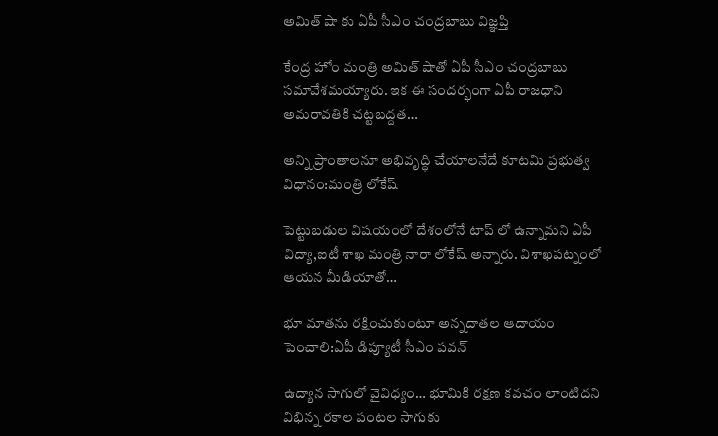అమిత్ షా కు ఏపీ సీఎం చంద్రబాబు విజ్ఞప్తి

కేంద్ర హోం మంత్రి అమిత్ షాతో ఏపీ సీఎం చంద్రబాబు సమావేశమయ్యారు. ఇక ఈ సందర్భంగా ఏపీ రాజధాని అమరావతికి చట్టబద్దత…

అన్ని ప్రాంతాలనూ అభివృద్ధి చేయాలనేదే కూటమి ప్రభుత్వ విధానం:మంత్రి లోకేష్

పెట్టుబడుల విషయంలో దేశంలోనే టాప్ లో ఉన్నామని ఏపీ విద్యా,ఐటీ శాఖ మంత్రి నారా లోకేష్ అన్నారు. విశాఖపట్నంలో ఆయన మీడియాతో…

భూ మాతను రక్షించుకుంటూ అన్నదాతల ఆదాయం పెంచాలి:ఏపీ డిప్యూటీ సీఎం పవన్

ఉద్యాన సాగులో వైవిధ్యం… భూమికి రక్షణ కవచం లాంటిదని విభిన్న రకాల పంటల సాగుకు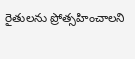రైతులను ప్రోత్సహించాలని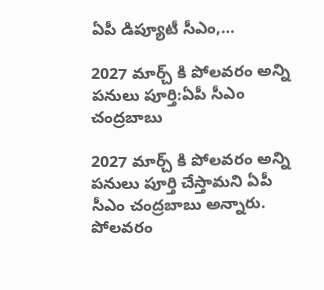ఏపీ డిప్యూటీ సీఎం,…

2027 మార్చ్ కి పోలవరం అన్ని పనులు పూర్తి:ఏపీ సీఎం చంద్రబాబు

2027 మార్చ్ కి పోలవరం అన్ని పనులు పూర్తి చేస్తామని ఏపీ సీఎం చంద్రబాబు అన్నారు. పోలవరం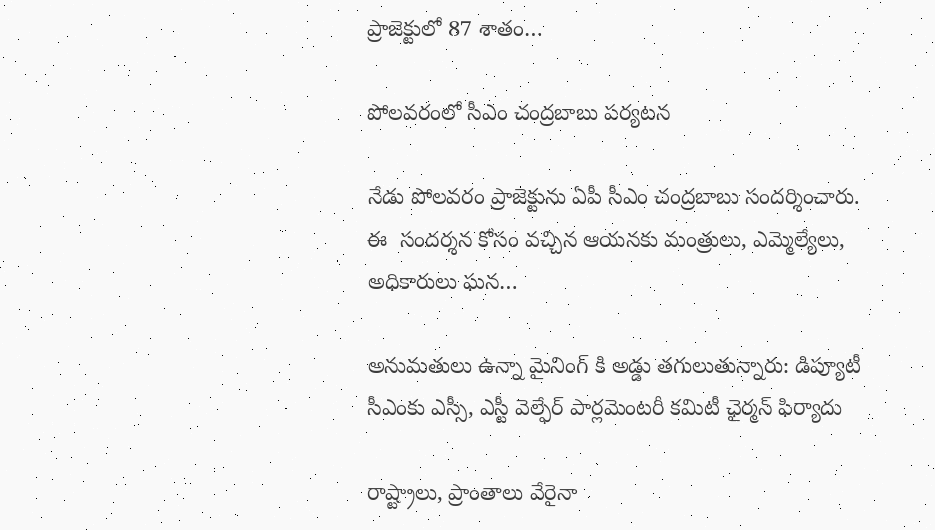ప్రాజెక్టులో 87 శాతం…

పోలవరంలో సీఎం చంద్రబాబు పర్యటన

నేడు పోలవరం ప్రాజెక్టును ఏపీ సీఎం చంద్రబాబు సందర్శించారు. ఈ  సందర్శన కోసం వచ్చిన ఆయనకు మంత్రులు, ఎమ్మెల్యేలు, అధికారులు ఘన…

అనుమతులు ఉన్నా మైనింగ్ కి అడ్డు తగులుతున్నారు: డిప్యూటీ సీఎంకు ఎస్సీ, ఎస్టీ వెల్ఫేర్ పార్లమెంటరీ కమిటీ ఛైర్మన్ ఫిర్యాదు

రాష్ట్రాలు, ప్రాంతాలు వేరైనా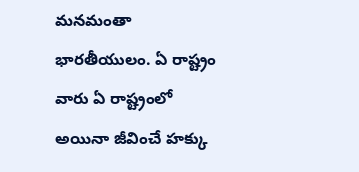మనమంతా భారతీయులం. ఏ రాష్ట్రం వారు ఏ రాష్ట్రంలో అయినా జీవించే హక్కు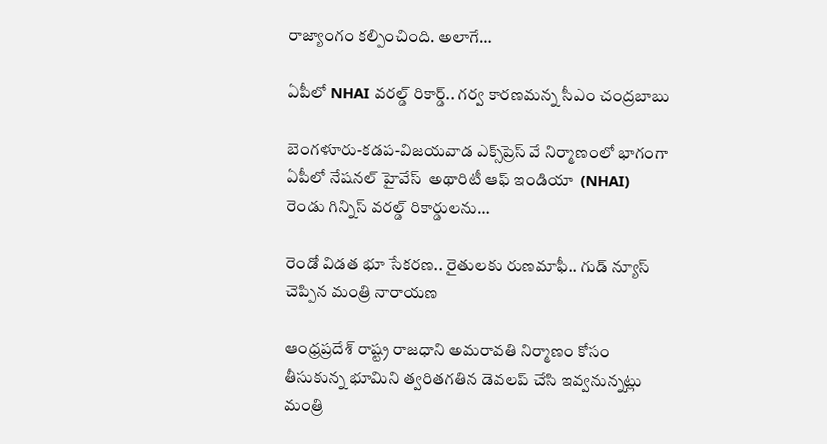రాజ్యాంగం కల్పించింది. అలాగే…

ఏపీలో NHAI వరల్డ్ రికార్డ్.. గర్వ కారణమన్న సీఎం చంద్రబాబు

బెంగళూరు-కడప-విజయవాడ ఎక్స్‌ప్రెస్‌ వే నిర్మాణంలో భాగంగా ఏపీలో నేషనల్ హైవేస్  అథారిటీ ఆఫ్ ఇండియా  (NHAI) రెండు గిన్నిస్ వరల్డ్ రికార్డులను…

రెండో విడత భూ సేకరణ.. రైతులకు రుణమాఫీ.. గుడ్ న్యూస్ చెప్పిన మంత్రి నారాయణ

ఆంధ్రప్రదేశ్ రాష్ట్ర రాజధాని అమరావతి నిర్మాణం కోసం తీసుకున్న భూమిని త్వరితగతిన డెవలప్ చేసి ఇవ్వనున్నట్లు మంత్రి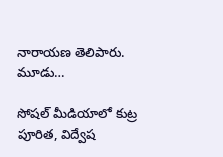నారాయణ తెలిపారు. మూడు…

సోషల్ మీడియాలో కుట్ర పూరిత, విద్వేష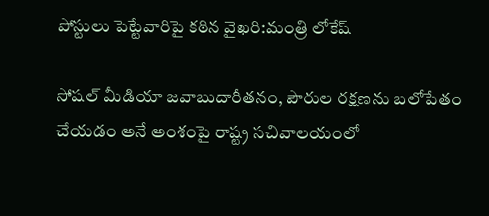పోస్టులు పెట్టేవారిపై కఠిన వైఖరి:మంత్రి లోకేష్

సోషల్ మీడియా జవాబుదారీతనం, పౌరుల రక్షణను బలోపేతం చేయడం అనే అంశంపై రాష్ట్ర సచివాలయంలో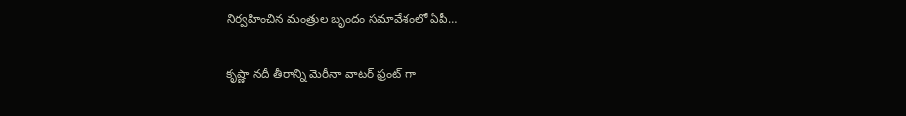నిర్వహించిన మంత్రుల బృందం సమావేశంలో ఏపీ…

కృష్ణా నదీ తీరాన్ని మెరీనా వాటర్ ఫ్రంట్‌ గా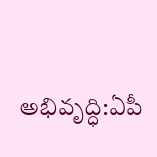అభివృద్ధి:ఏపీ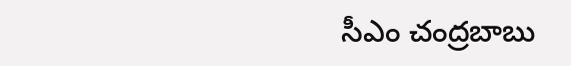సీఎం చంద్రబాబు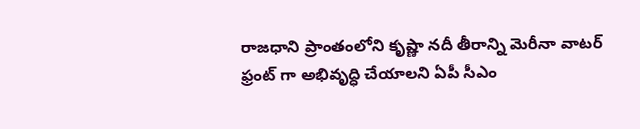రాజధాని ప్రాంతంలోని కృష్ణా నదీ తీరాన్ని మెరీనా వాటర్ ఫ్రంట్‌ గా అభివృద్ధి చేయాలని ఏపీ సీఎం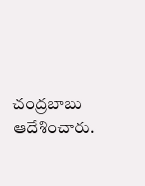చంద్రబాబు  ఆదేశించారు.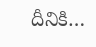దీనికి…